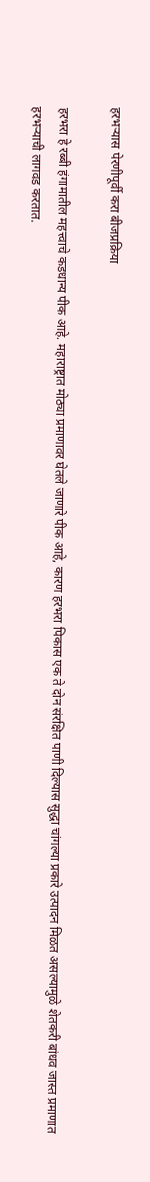हरभऱ्यास पेरणीपूर्वी करा बीजप्रक्रिया

हरभरा हे रब्बी हंगामातील महत्त्वाचे कडधान्य पीक आहे. महाराष्ट्रात मोठ्या प्रमाणावर घेतले जाणारे पीक आहे, कारण हरभरा पिकास एक ते दोन संरक्षित पाणी दिल्यास सुद्धा चांगल्या प्रकारे उत्पादन मिळत असल्यामुळे शेतकरी बांधव जास्त प्रमाणात हरभऱ्याची लागवड करतात.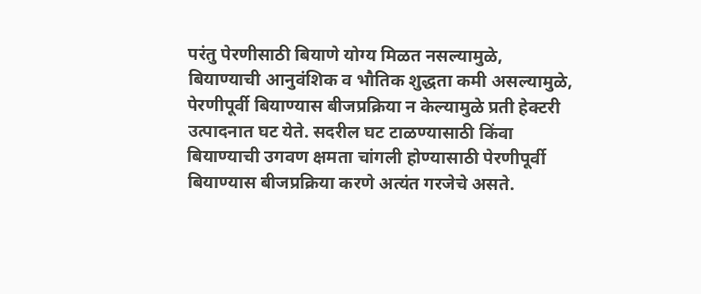परंतु पेरणीसाठी बियाणे योग्य मिळत नसल्यामुळे, बियाण्याची आनुवंशिक व भौतिक शुद्धता कमी असल्यामुळे, पेरणीपूर्वी बियाण्यास बीजप्रक्रिया न केल्यामुळे प्रती हेक्टरी उत्पादनात घट येते. सदरील घट टाळण्यासाठी किंवा बियाण्याची उगवण क्षमता चांगली होण्यासाठी पेरणीपूर्वी बियाण्यास बीजप्रक्रिया करणे अत्यंत गरजेचे असते.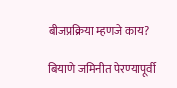बीजप्रक्रिया म्हणजे काय?

बियाणे जमिनीत पेरण्‍यापूर्वी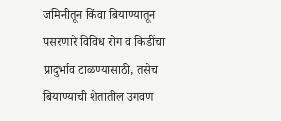जमिनीतून किंवा बियाण्‍यातून पसरणारे विविध रोग व किडींचा प्रादुर्भाव टाळण्‍यासाठी, तसेच बियाण्‍याची शेतातील उगवण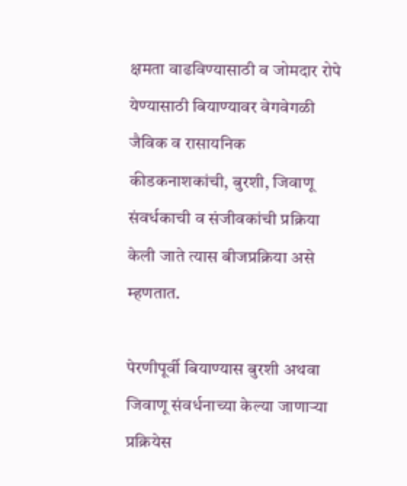क्षमता वाढविण्‍यासाठी व जोमदार रोपे येण्‍यासाठी बियाण्‍यावर वेगवेगळी जैविक व रासायनिक कीडकनाशकांची, बुरशी, जिवाणू संवर्धकाची व संजीवकांची प्रक्रिया केली जाते त्यास बीजप्रक्रिया असे म्‍हणतात.

पेरणीपूर्वी बियाण्‍यास बुरशी अथवा जिवाणू संवर्धनाच्‍या केल्या जाणाऱ्या प्रक्रियेस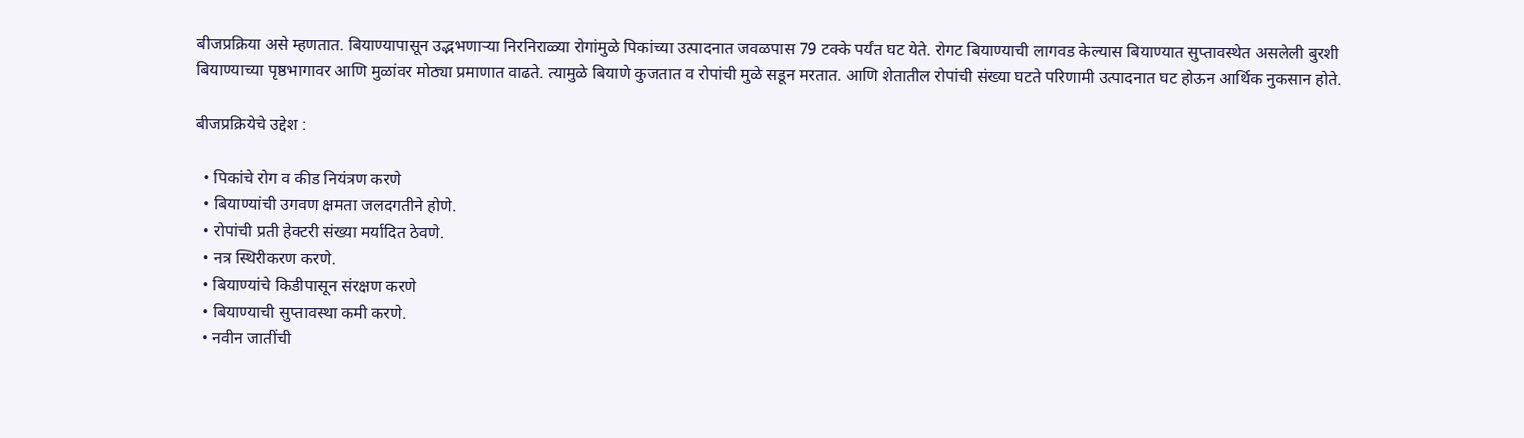बीजप्रक्रिया असे म्हणतात. बियाण्यापासून उद्भभणाऱ्या निरनिराळ्या रोगांमुळे पिकांच्या उत्पादनात जवळपास 79 टक्के पर्यंत घट येते. रोगट बियाण्याची लागवड केल्यास बियाण्यात सुप्तावस्थेत असलेली बुरशी बियाण्याच्या पृष्ठभागावर आणि मुळांवर मोठ्या प्रमाणात वाढते. त्यामुळे बियाणे कुजतात व रोपांची मुळे सडून मरतात. आणि शेतातील रोपांची संख्या घटते परिणामी उत्पादनात घट होऊन आर्थिक नुकसान होते.

बीजप्रक्रियेचे उद्देश :

  • पिकांचे रोग व कीड नियंत्रण करणे
  • बियाण्यांची उगवण क्षमता जलदगतीने होणे.
  • रोपांची प्रती हेक्टरी संख्या मर्यादित ठेवणे.
  • नत्र स्थिरीकरण करणे.
  • बियाण्यांचे किडीपासून संरक्षण करणे
  • बियाण्याची सुप्तावस्था कमी करणे.
  • नवीन जातींची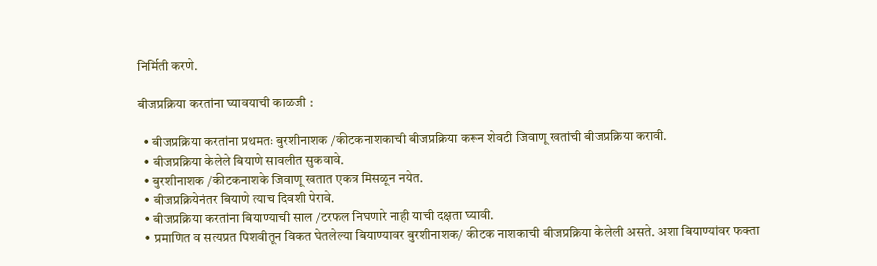निर्मिती करणे.

बीजप्रक्रिया करतांना घ्‍यावयाची काळजी :

  • बीजप्रक्रिया करतांना प्रथमतः बुरशीनाशक /कीटकनाशकाची बीजप्रक्रिया करून शेवटी जिवाणू खतांची बीजप्रक्रिया करावी.
  • बीजप्रक्रिया केलेले बियाणे सावलीत सुकवावे.
  • बुरशीनाशक /कीटकनाशके जिवाणू खतात एकत्र मिसळून नयेत.
  • बीजप्रक्रियेनंतर बियाणे त्याच दिवशी पेरावे.
  • बीजप्रक्रिया करतांना बियाण्या‍ची साल /टरफल निघणारे नाही याची दक्षता घ्यावी.
  • प्रमाणित व सत्यप्रत पिशवीतून विकत घेतलेल्या बियाण्यावर बुरशीनाशक/ कीटक नाशकाची बीजप्रक्रिया केलेली असते. अशा बियाण्यांवर फक्ता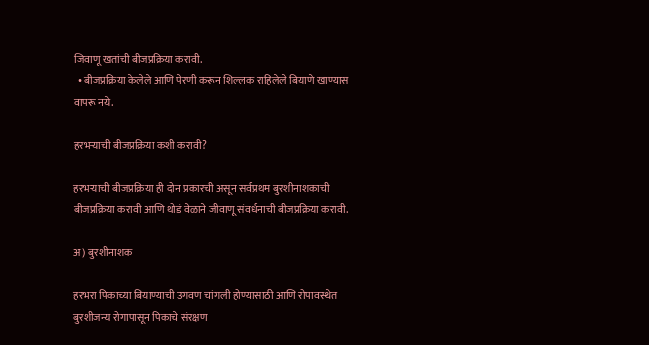जिवाणू खतांची बीजप्रक्रिया करावी.
  • बीजप्रक्रिया केलेले आणि पेरणी करून शिल्लक राहिलेले बियाणे खाण्यास वापरू नये.

हरभऱ्याची बीजप्रक्रिया कशी करावी?

हरभऱ्याची बीजप्रक्रिया ही दोन प्रकारची असून सर्वप्रथम बुरशीनाशकाची बीजप्रक्रिया करावी आणि थोडं वेळाने जीवाणू संवर्धनाची बीजप्रक्रिया करावी.

अ) बुरशीनाशक

हरभरा पिकाच्या बियाण्याची उगवण चांगली होण्यासाठी आणि रोपावस्थेत बुरशीजन्य रोगापासून पिकाचे संरक्षण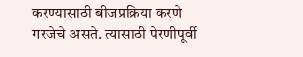करण्यासाठी बीजप्रक्रिया करणे गरजेचे असते. त्या‍साठी पेरणीपूर्वी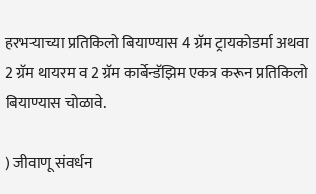हरभऱ्याच्‍या प्रतिकिलो बियाण्यास 4 ग्रॅम ट्रायकोडर्मा अथवा 2 ग्रॅम थायरम व 2 ग्रॅम कार्बेन्डॅझिम एकत्र करून प्रतिकिलो बियाण्यास चोळावे.

) जीवाणू संवर्धन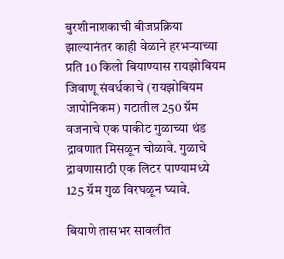बुरशीनाशकाची बीजप्रक्रिया झाल्यानंतर काही वेळाने हरभऱ्याच्या प्रति 10 किलो बियाण्यास रायझोबियम जिवाणू संवर्धकाचे (रायझोबियम जापोनिकम) गटातील 250 ग्रॅम वजनाचे एक पाकीट गुळाच्या थंड द्रावणात मिसळून चोळावे. गुळाचे द्रावणासाठी एक लिटर पाण्यामध्ये 125 ग्रॅम गुळ विरघळून घ्यावे.

बियाणे तासभर सावलीत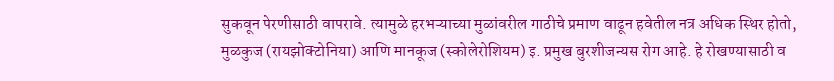सुकवून पेरणीसाठी वापरावे. त्यामुळे हरभऱ्याच्‍या मुळांवरील गाठीचे प्रमाण वाढून हवेतील नत्र अधिक स्थिर होतो, मुळकुज (रायझोक्टोनिया) आणि मानकूज (स्कोलेरोशियम) इ. प्रमुख बुरशीजन्यस रोग आहे. हे रोखण्यासाठी व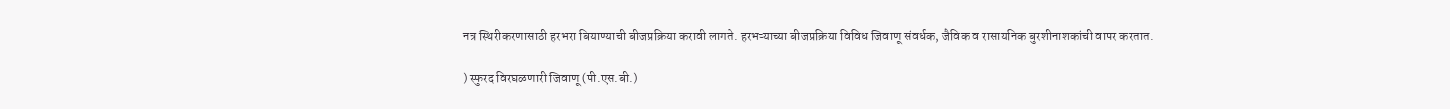नत्र स्थिरीकरणासाठी हरभरा बियाण्याची बीजप्रक्रिया करावी लागते. हरभऱ्याच्‍या बीजप्रक्रिया विविध जिवाणू संवर्धक, जैविक व रासायनिक बुरशीनाशकांची वापर करतात.

) स्फुरद विरघळणारी जिवाणू (पी.एस.बी.)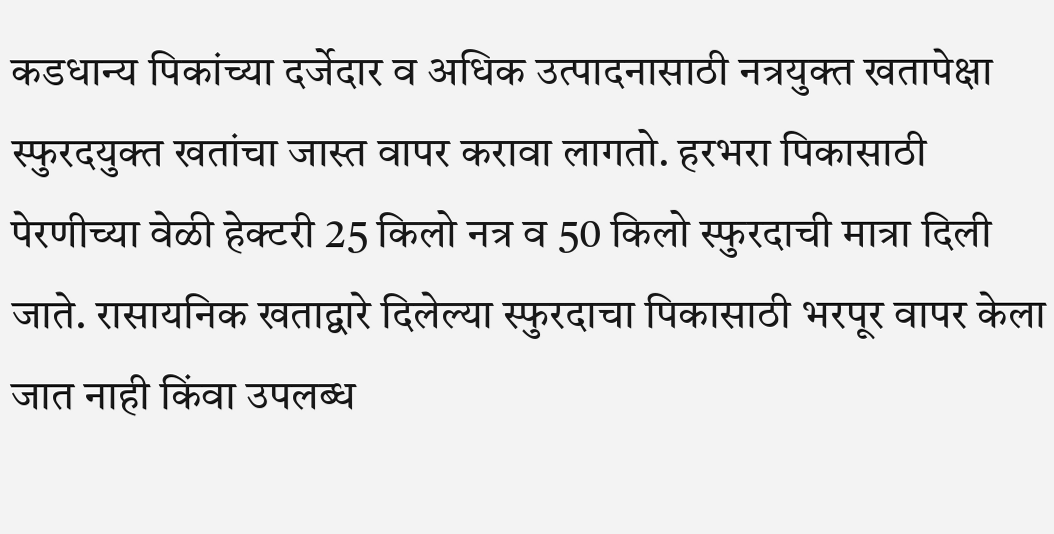कडधान्य पिकांच्या दर्जेदार व अधिक उत्पादनासाठी नत्रयुक्‍त खतापेक्षा स्फुरदयुक्त खतांचा जास्त वापर करावा लागतो. हरभरा पिकासाठी पेरणीच्या वेळी हेक्टरी 25 किलो नत्र व 50 किलो स्फुरदाची मात्रा दिली जाते. रासायनिक खताद्वारे दिलेल्या स्फुरदाचा पिकासाठी भरपूर वापर केला जात नाही किंवा उपलब्ध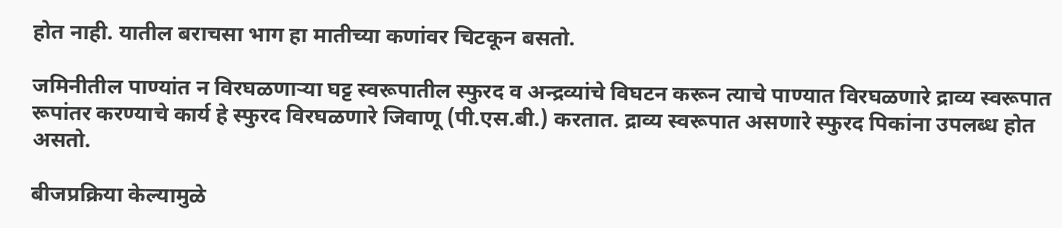होत नाही. यातील बराचसा भाग हा मातीच्या कणांवर चिटकून बसतो.

जमिनीतील पाण्यांत न विरघळणाऱ्या घट्ट स्वरूपातील स्फुरद व अन्द्रव्यांचे विघटन करून त्याचे पाण्यात विरघळणारे द्राव्य स्वरूपात रूपांतर करण्याचे कार्य हे स्फुरद विरघळणारे जिवाणू (पी.एस.बी.) करतात. द्राव्य स्वरूपात असणारे स्फुरद पिकांना उपलब्ध होत असतो.

बीजप्रक्रिया केल्यामुळे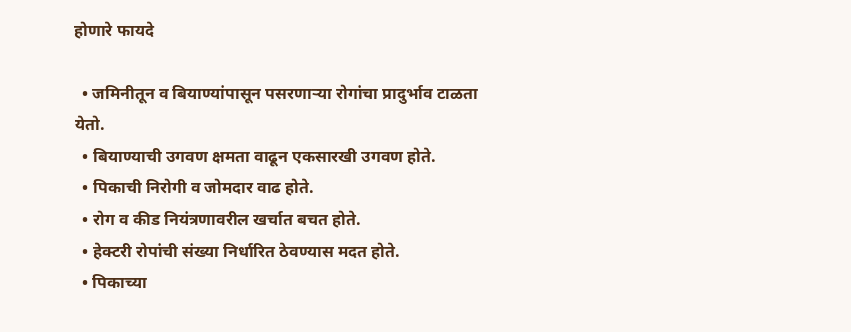होणारे फायदे

  • जमिनीतून व बियाण्‍यांपासून पसरणाऱ्या रोगांचा प्रादुर्भाव टाळता येतो.
  • बियाण्‍याची उगवण क्षमता वाढून एकसारखी उगवण होते.
  • पिकाची निरोगी व जोमदार वाढ होते.
  • रोग व कीड नियंत्रणावरील खर्चात बचत होते.
  • हेक्‍टरी रोपांची संख्‍या निर्धारित ठेवण्‍यास मदत होते.
  • पिकाच्‍या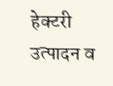हेक्‍टरी उत्‍पादन व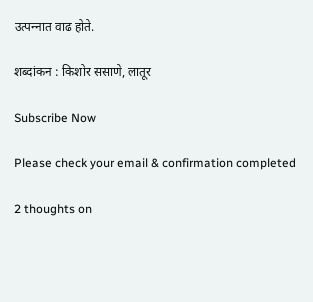उत्‍पन्‍नात वाढ होते.

शब्दांकन : किशोर ससाणे, लातूर

Subscribe Now

Please check your email & confirmation completed

2 thoughts on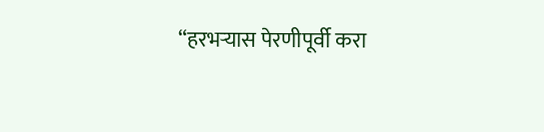“हरभऱ्यास पेरणीपूर्वी करा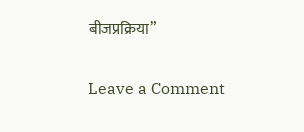बीजप्रक्रिया”

Leave a Comment